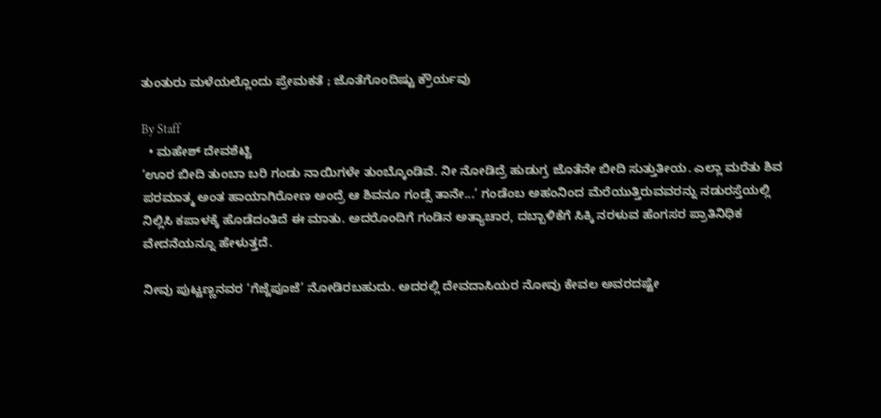ತುಂತುರು ಮಳೆಯಲ್ಲೊಂದು ಪ್ರೇಮಕತೆ ; ಜೊತೆಗೊಂದಿಷ್ಟು ಕ್ರೌರ್ಯವು

By Staff
  • ಮಹೇಶ್‌ ದೇವಶೆಟ್ಟಿ
‘ಊರ ಬೀದಿ ತುಂಬಾ ಬರಿ ಗಂಡು ನಾಯಿಗಳೇ ತುಂಬ್ಕೊಂಡಿವೆ. ನೀ ನೋಡಿದ್ರೆ ಹುಡುಗ್ರ ಜೊತೆನೇ ಬೀದಿ ಸುತ್ತುತೀಯ. ಎಲ್ಲಾ ಮರೆತು ಶಿವ ಪರಮಾತ್ಮ ಅಂತ ಹಾಯಾಗಿರೋಣ ಅಂದ್ರೆ ಆ ಶಿವನೂ ಗಂಡ್ಸೆ ತಾನೇ...’ ಗಂಡೆಂಬ ಅಹಂನಿಂದ ಮೆರೆಯುತ್ತಿರುವವರನ್ನು ನಡುರಸ್ತೆಯಲ್ಲಿ ನಿಲ್ಲಿಸಿ ಕಪಾಳಕ್ಕೆ ಹೊಡೆದಂತಿದೆ ಈ ಮಾತು. ಅದರೊಂದಿಗೆ ಗಂಡಿನ ಅತ್ಯಾಚಾರ, ದಬ್ಬಾಳಿಕೆಗೆ ಸಿಕ್ಕಿ ನರಳುವ ಹೆಂಗಸರ ಪ್ರಾತಿನಿಧಿಕ ವೇದನೆಯನ್ನೂ ಹೇಳುತ್ತದೆ.

ನೀವು ಪುಟ್ಟಣ್ಣನವರ ‘ಗೆಜ್ಜೆಪೂಜೆ’ ನೋಡಿರಬಹುದು. ಅದರಲ್ಲಿ ದೇವದಾಸಿಯರ ನೋವು ಕೇವಲ ಅವರದಷ್ಟೇ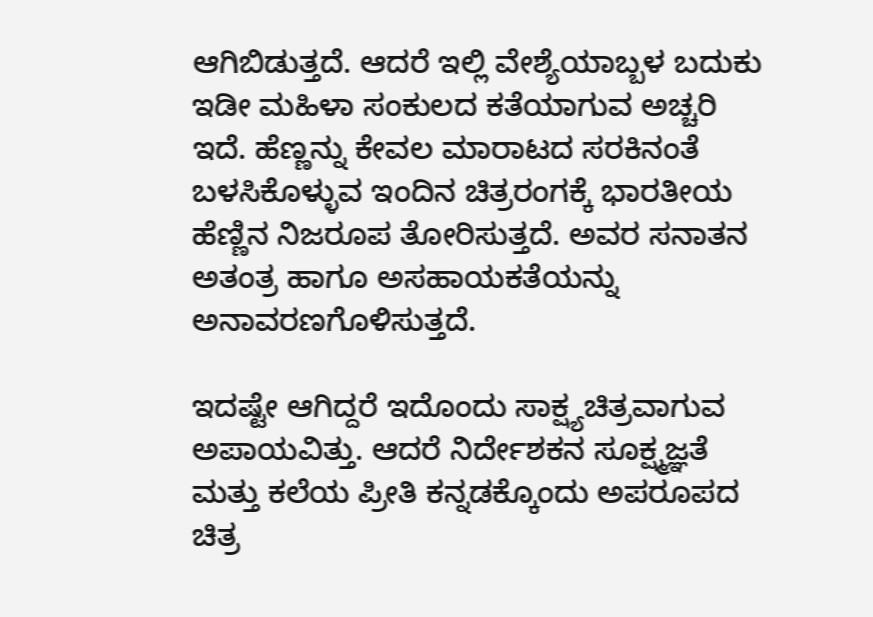ಆಗಿಬಿಡುತ್ತದೆ. ಆದರೆ ಇಲ್ಲಿ ವೇಶ್ಯೆಯಾಬ್ಬಳ ಬದುಕು ಇಡೀ ಮಹಿಳಾ ಸಂಕುಲದ ಕತೆಯಾಗುವ ಅಚ್ಚರಿ ಇದೆ. ಹೆಣ್ಣನ್ನು ಕೇವಲ ಮಾರಾಟದ ಸರಕಿನಂತೆ ಬಳಸಿಕೊಳ್ಳುವ ಇಂದಿನ ಚಿತ್ರರಂಗಕ್ಕೆ ಭಾರತೀಯ ಹೆಣ್ಣಿನ ನಿಜರೂಪ ತೋರಿಸುತ್ತದೆ. ಅವರ ಸನಾತನ ಅತಂತ್ರ ಹಾಗೂ ಅಸಹಾಯಕತೆಯನ್ನು ಅನಾವರಣಗೊಳಿಸುತ್ತದೆ.

ಇದಷ್ಟೇ ಆಗಿದ್ದರೆ ಇದೊಂದು ಸಾಕ್ಷ್ಯಚಿತ್ರವಾಗುವ ಅಪಾಯವಿತ್ತು. ಆದರೆ ನಿರ್ದೇಶಕನ ಸೂಕ್ಷ್ಮಜ್ಞತೆ ಮತ್ತು ಕಲೆಯ ಪ್ರೀತಿ ಕನ್ನಡಕ್ಕೊಂದು ಅಪರೂಪದ ಚಿತ್ರ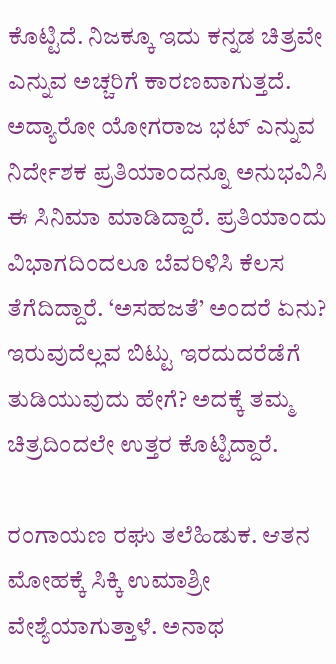ಕೊಟ್ಟಿದೆ. ನಿಜಕ್ಕೂ ಇದು ಕನ್ನಡ ಚಿತ್ರವೇ ಎನ್ನುವ ಅಚ್ಚರಿಗೆ ಕಾರಣವಾಗುತ್ತದೆ. ಅದ್ಯಾರೋ ಯೋಗರಾಜ ಭಟ್‌ ಎನ್ನುವ ನಿರ್ದೇಶಕ ಪ್ರತಿಯಾಂದನ್ನೂ ಅನುಭವಿಸಿ ಈ ಸಿನಿಮಾ ಮಾಡಿದ್ದಾರೆ. ಪ್ರತಿಯಾಂದು ವಿಭಾಗದಿಂದಲೂ ಬೆವರಿಳಿಸಿ ಕೆಲಸ ತೆಗೆದಿದ್ದಾರೆ. ‘ಅಸಹಜತೆ’ ಅಂದರೆ ಏನು? ಇರುವುದೆಲ್ಲವ ಬಿಟ್ಟು ಇರದುದರೆಡೆಗೆ ತುಡಿಯುವುದು ಹೇಗೆ? ಅದಕ್ಕೆ ತಮ್ಮ ಚಿತ್ರದಿಂದಲೇ ಉತ್ತರ ಕೊಟ್ಟಿದ್ದಾರೆ.

ರಂಗಾಯಣ ರಘು ತಲೆಹಿಡುಕ. ಆತನ ಮೋಹಕ್ಕೆ ಸಿಕ್ಕಿ ಉಮಾಶ್ರೀ ವೇಶ್ಯೆಯಾಗುತ್ತಾಳೆ. ಅನಾಥ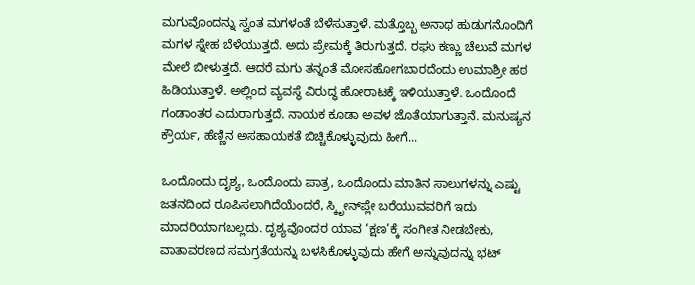ಮಗುವೊಂದನ್ನು ಸ್ವಂತ ಮಗಳಂತೆ ಬೆಳೆಸುತ್ತಾಳೆ. ಮತ್ತೊಬ್ಬ ಅನಾಥ ಹುಡುಗನೊಂದಿಗೆ ಮಗಳ ಸ್ನೇಹ ಬೆಳೆಯುತ್ತದೆ. ಅದು ಪ್ರೇಮಕ್ಕೆ ತಿರುಗುತ್ತದೆ. ರಘು ಕಣ್ಣು ಚೆಲುವೆ ಮಗಳ ಮೇಲೆ ಬೀಳುತ್ತದೆ. ಆದರೆ ಮಗು ತನ್ನಂತೆ ಮೋಸಹೋಗಬಾರದೆಂದು ಉಮಾಶ್ರೀ ಹಠ ಹಿಡಿಯುತ್ತಾಳೆ. ಅಲ್ಲಿಂದ ವ್ಯವಸ್ಥೆ ವಿರುದ್ಧ ಹೋರಾಟಕ್ಕೆ ಇಳಿಯುತ್ತಾಳೆ. ಒಂದೊಂದೆ ಗಂಡಾಂತರ ಎದುರಾಗುತ್ತದೆ. ನಾಯಕ ಕೂಡಾ ಅವಳ ಜೊತೆಯಾಗುತ್ತಾನೆ. ಮನುಷ್ಯನ ಕ್ರೌರ್ಯ, ಹೆಣ್ಣಿನ ಅಸಹಾಯಕತೆ ಬಿಚ್ಚಿಕೊಳ್ಳುವುದು ಹೀಗೆ...

ಒಂದೊಂದು ದೃಶ್ಯ, ಒಂದೊಂದು ಪಾತ್ರ, ಒಂದೊಂದು ಮಾತಿನ ಸಾಲುಗಳನ್ನು ಎಷ್ಟು ಜತನದಿಂದ ರೂಪಿಸಲಾಗಿದೆಯೆಂದರೆ, ಸ್ಕಿೃೕನ್‌ಪ್ಲೇ ಬರೆಯುವವರಿಗೆ ಇದು ಮಾದರಿಯಾಗಬಲ್ಲದು. ದೃಶ್ಯವೊಂದರ ಯಾವ ‘ಕ್ಷಣ’ಕ್ಕೆ ಸಂಗೀತ ನೀಡಬೇಕು, ವಾತಾವರಣದ ಸಮಗ್ರತೆಯನ್ನು ಬಳಸಿಕೊಳ್ಳುವುದು ಹೇಗೆ ಅನ್ನುವುದನ್ನು ಭಟ್‌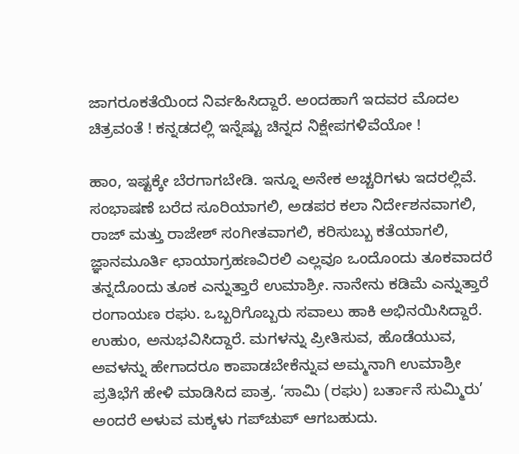ಜಾಗರೂಕತೆಯಿಂದ ನಿರ್ವಹಿಸಿದ್ದಾರೆ. ಅಂದಹಾಗೆ ಇದವರ ಮೊದಲ ಚಿತ್ರವಂತೆ ! ಕನ್ನಡದಲ್ಲಿ ಇನ್ನೆಷ್ಟು ಚಿನ್ನದ ನಿಕ್ಷೇಪಗಳಿವೆಯೋ !

ಹಾಂ, ಇಷ್ಟಕ್ಕೇ ಬೆರಗಾಗಬೇಡಿ. ಇನ್ನೂ ಅನೇಕ ಅಚ್ಚರಿಗಳು ಇದರಲ್ಲಿವೆ. ಸಂಭಾಷಣೆ ಬರೆದ ಸೂರಿಯಾಗಲಿ, ಅಡಪರ ಕಲಾ ನಿರ್ದೇಶನವಾಗಲಿ, ರಾಜ್‌ ಮತ್ತು ರಾಜೇಶ್‌ ಸಂಗೀತವಾಗಲಿ, ಕರಿಸುಬ್ಬು ಕತೆಯಾಗಲಿ, ಜ್ಞಾನಮೂರ್ತಿ ಛಾಯಾಗ್ರಹಣವಿರಲಿ ಎಲ್ಲವೂ ಒಂದೊಂದು ತೂಕವಾದರೆ ತನ್ನದೊಂದು ತೂಕ ಎನ್ನುತ್ತಾರೆ ಉಮಾಶ್ರೀ. ನಾನೇನು ಕಡಿಮೆ ಎನ್ನುತ್ತಾರೆ ರಂಗಾಯಣ ರಘು. ಒಬ್ಬರಿಗೊಬ್ಬರು ಸವಾಲು ಹಾಕಿ ಅಭಿನಯಿಸಿದ್ದಾರೆ. ಉಹುಂ, ಅನುಭವಿಸಿದ್ದಾರೆ. ಮಗಳನ್ನು ಪ್ರೀತಿಸುವ, ಹೊಡೆಯುವ, ಅವಳನ್ನು ಹೇಗಾದರೂ ಕಾಪಾಡಬೇಕೆನ್ನುವ ಅಮ್ಮನಾಗಿ ಉಮಾಶ್ರೀ ಪ್ರತಿಭೆಗೆ ಹೇಳಿ ಮಾಡಿಸಿದ ಪಾತ್ರ. ‘ಸಾಮಿ (ರಘು) ಬರ್ತಾನೆ ಸುಮ್ಮಿರು’ ಅಂದರೆ ಅಳುವ ಮಕ್ಕಳು ಗಪ್‌ಚುಪ್‌ ಆಗಬಹುದು.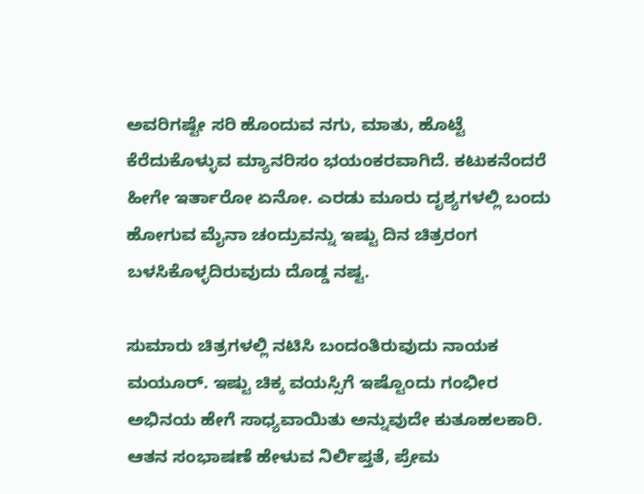ಅವರಿಗಷ್ಟೇ ಸರಿ ಹೊಂದುವ ನಗು, ಮಾತು, ಹೊಟ್ಟೆ ಕೆರೆದುಕೊಳ್ಳುವ ಮ್ಯಾನರಿಸಂ ಭಯಂಕರವಾಗಿದೆ. ಕಟುಕನೆಂದರೆ ಹೀಗೇ ಇರ್ತಾರೋ ಏನೋ. ಎರಡು ಮೂರು ದೃಶ್ಯಗಳಲ್ಲಿ ಬಂದು ಹೋಗುವ ಮೈನಾ ಚಂದ್ರುವನ್ನು ಇಷ್ಟು ದಿನ ಚಿತ್ರರಂಗ ಬಳಸಿಕೊಳ್ಳದಿರುವುದು ದೊಡ್ಡ ನಷ್ಟ.

ಸುಮಾರು ಚಿತ್ರಗಳಲ್ಲಿ ನಟಿಸಿ ಬಂದಂತಿರುವುದು ನಾಯಕ ಮಯೂರ್‌. ಇಷ್ಟು ಚಿಕ್ಕ ವಯಸ್ಸಿಗೆ ಇಷ್ಟೊಂದು ಗಂಭೀರ ಅಭಿನಯ ಹೇಗೆ ಸಾಧ್ಯವಾಯಿತು ಅನ್ನುವುದೇ ಕುತೂಹಲಕಾರಿ. ಆತನ ಸಂಭಾಷಣೆ ಹೇಳುವ ನಿರ್ಲಿಪ್ತತೆ, ಪ್ರೇಮ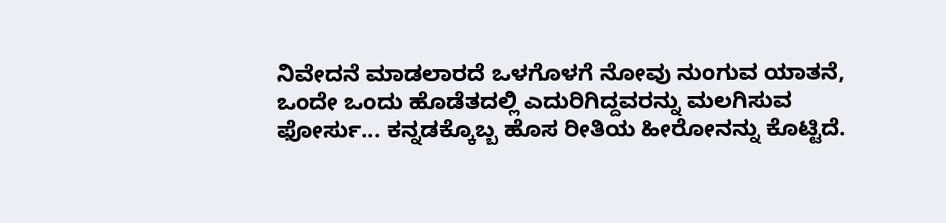ನಿವೇದನೆ ಮಾಡಲಾರದೆ ಒಳಗೊಳಗೆ ನೋವು ನುಂಗುವ ಯಾತನೆ, ಒಂದೇ ಒಂದು ಹೊಡೆತದಲ್ಲಿ ಎದುರಿಗಿದ್ದವರನ್ನು ಮಲಗಿಸುವ ಫೋರ್ಸು... ಕನ್ನಡಕ್ಕೊಬ್ಬ ಹೊಸ ರೀತಿಯ ಹೀರೋನನ್ನು ಕೊಟ್ಟಿದೆ.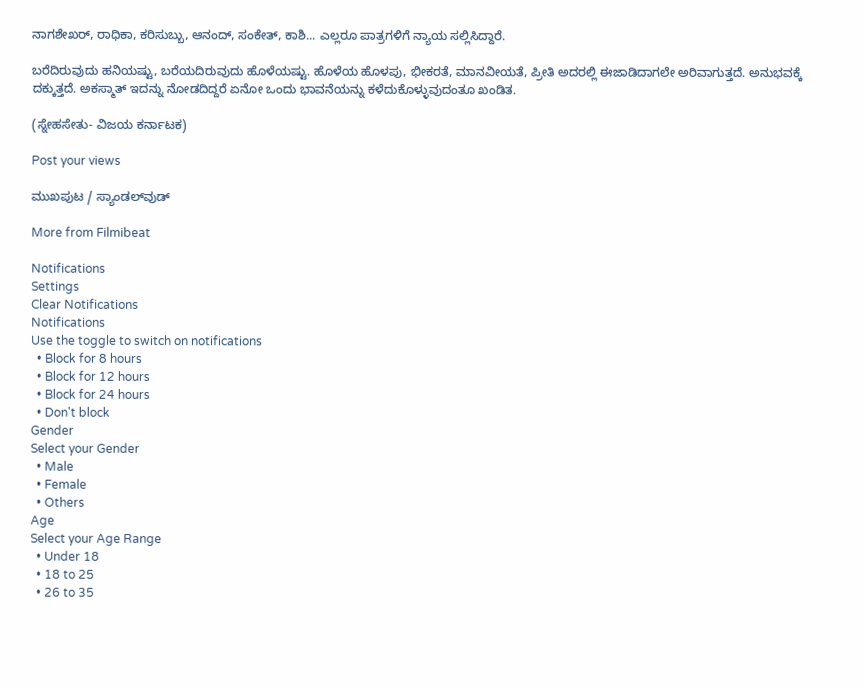ನಾಗಶೇಖರ್‌, ರಾಧಿಕಾ, ಕರಿಸುಬ್ಬು, ಆನಂದ್‌, ಸಂಕೇತ್‌, ಕಾಶಿ... ಎಲ್ಲರೂ ಪಾತ್ರಗಳಿಗೆ ನ್ಯಾಯ ಸಲ್ಲಿಸಿದ್ದಾರೆ.

ಬರೆದಿರುವುದು ಹನಿಯಷ್ಟು, ಬರೆಯದಿರುವುದು ಹೊಳೆಯಷ್ಟು. ಹೊಳೆಯ ಹೊಳಪು, ಭೀಕರತೆ, ಮಾನವೀಯತೆ, ಪ್ರೀತಿ ಅದರಲ್ಲಿ ಈಜಾಡಿದಾಗಲೇ ಅರಿವಾಗುತ್ತದೆ. ಅನುಭವಕ್ಕೆ ದಕ್ಕುತ್ತದೆ. ಅಕಸ್ಮಾತ್‌ ಇದನ್ನು ನೋಡದಿದ್ದರೆ ಏನೋ ಒಂದು ಭಾವನೆಯನ್ನು ಕಳೆದುಕೊಳ್ಳುವುದಂತೂ ಖಂಡಿತ.

(ಸ್ನೇಹಸೇತು- ವಿಜಯ ಕರ್ನಾಟಕ)

Post your views

ಮುಖಪುಟ / ಸ್ಯಾಂಡಲ್‌ವುಡ್‌

More from Filmibeat

Notifications
Settings
Clear Notifications
Notifications
Use the toggle to switch on notifications
  • Block for 8 hours
  • Block for 12 hours
  • Block for 24 hours
  • Don't block
Gender
Select your Gender
  • Male
  • Female
  • Others
Age
Select your Age Range
  • Under 18
  • 18 to 25
  • 26 to 35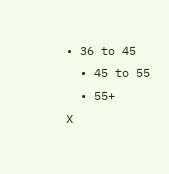• 36 to 45
  • 45 to 55
  • 55+
X